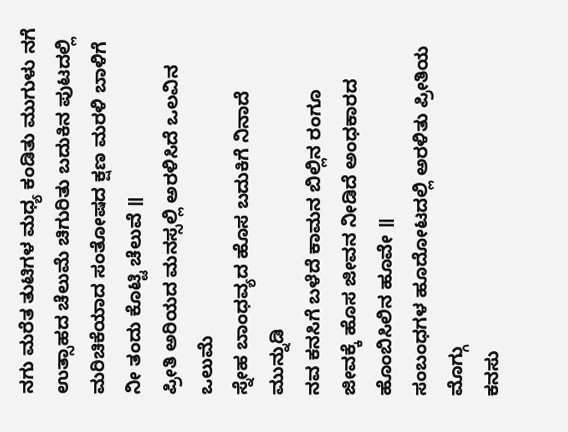ನಗು ಮರೆತ ತುಟಿಗಳ ಮಧ್ಯ ಕಂಡಿತು ಮುಗುಳು ನಗೆ
ಉತ್ಸಾಹದ ಚೆಲುಮೆ ಚಿಗುರಿತು ಬದುಕಿನ ಪುಟದಲ್ಲಿ
ಮರಿಚಿಕೆಯಾದ ಸಂತೋಷದ ಕ್ಷಣ ಮರಳಿ ಬಾಳಿಗೆ ನೀ ತಂದು ಕೊಟ್ಟಿ ಚೆಲುವೆ ॥
ಪ್ರೀತಿ ಅರಿಯದ ಮನಸ್ಸಲ್ಲಿ ಅರಳಿಸಿದೆ ಒಲವಿನ ಒಲುಮೆ
ಸ್ನೇಹ ಬಾಂಧವ್ಯದ ಹೊಸ ಬದುಕಿಗೆ ನಿನಾದೆ ಮುನ್ನುಡಿ
ನವ ಕನಸಿಗೆ ಬಳೆದೆ ಕಾಮನ ಬಿಲ್ಲಿನ ರಂಗೂ
ಜೀವಕ್ಕೆ ಹೊಸ ಜೀವನ ನೀಡಿದೆ ಅಂಧಕಾರದ
ಹೊಂಬಿಸಿಲಿನ ಹೂವೇ ॥
ಸಂಬಂಧಗಳ ಹೂದೋಟದಲ್ಲಿ ಅರಳಿತು ಪ್ರೀತಿಯ ಮೊಗ್ಗು
ಕನಸು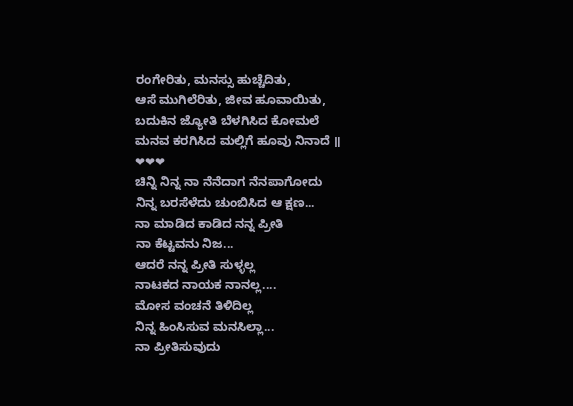ರಂಗೇರಿತು, ಮನಸ್ಸು ಹುಚ್ಚೆದಿತು,
ಆಸೆ ಮುಗಿಲೆರಿತು, ಜೀವ ಹೂವಾಯಿತು,
ಬದುಕಿನ ಜ್ಯೋತಿ ಬೆಳಗಿಸಿದ ಕೋಮಲೆ
ಮನವ ಕರಗಿಸಿದ ಮಲ್ಲಿಗೆ ಹೂವು ನಿನಾದೆ ॥
❤❤❤
ಚಿನ್ನಿ ನಿನ್ನ ನಾ ನೆನೆದಾಗ ನೆನಪಾಗೋದು
ನಿನ್ನ ಬರಸೆಳೆದು ಚುಂಬಿಸಿದ ಆ ಕ್ಷಣ...
ನಾ ಮಾಡಿದ ಕಾಡಿದ ನನ್ನ ಪ್ರೀತಿ
ನಾ ಕೆಟ್ಟವನು ನಿಜ...
ಆದರೆ ನನ್ನ ಪ್ರೀತಿ ಸುಳ್ಳಲ್ಲ
ನಾಟಕದ ನಾಯಕ ನಾನಲ್ಲ....
ಮೋಸ ವಂಚನೆ ತಿಳಿದಿಲ್ಲ
ನಿನ್ನ ಹಿಂಸಿಸುವ ಮನಸಿಲ್ಲಾ...
ನಾ ಪ್ರೀತಿಸುವುದು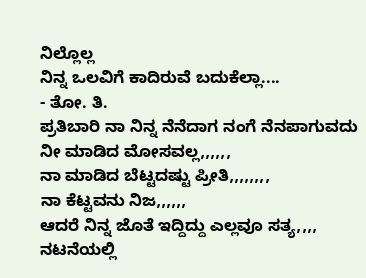ನಿಲ್ಲೊಲ್ಲ
ನಿನ್ನ ಒಲವಿಗೆ ಕಾದಿರುವೆ ಬದುಕೆಲ್ಲಾ....
- ತೋ. ತಿ.
ಪ್ರತಿಬಾರಿ ನಾ ನಿನ್ನ ನೆನೆದಾಗ ನಂಗೆ ನೆನಪಾಗುವದು ನೀ ಮಾಡಿದ ಮೋಸವಲ್ಲ,,,,,,
ನಾ ಮಾಡಿದ ಬೆಟ್ಟದಷ್ಟು ಪ್ರೀತಿ,,,,,,,,
ನಾ ಕೆಟ್ಟವನು ನಿಜ,,,,,,
ಆದರೆ ನಿನ್ನ ಜೊತೆ ಇದ್ದಿದ್ದು ಎಲ್ಲವೂ ಸತ್ಯ,,,,
ನಟನೆಯಲ್ಲಿ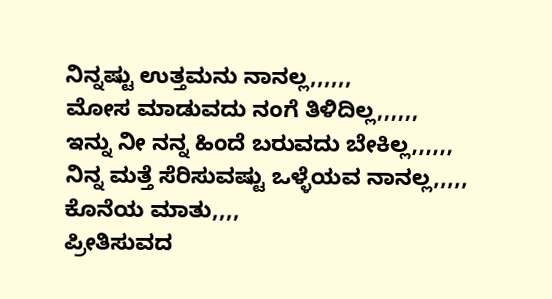ನಿನ್ನಷ್ಟು ಉತ್ತಮನು ನಾನಲ್ಲ,,,,,,
ಮೋಸ ಮಾಡುವದು ನಂಗೆ ತಿಳಿದಿಲ್ಲ,,,,,,
ಇನ್ನು ನೀ ನನ್ನ ಹಿಂದೆ ಬರುವದು ಬೇಕಿಲ್ಲ,,,,,,
ನಿನ್ನ ಮತ್ತೆ ಸೆರಿಸುವಷ್ಟು ಒಳ್ಳೆಯವ ನಾನಲ್ಲ,,,,,
ಕೊನೆಯ ಮಾತು,,,,
ಪ್ರೀತಿಸುವದ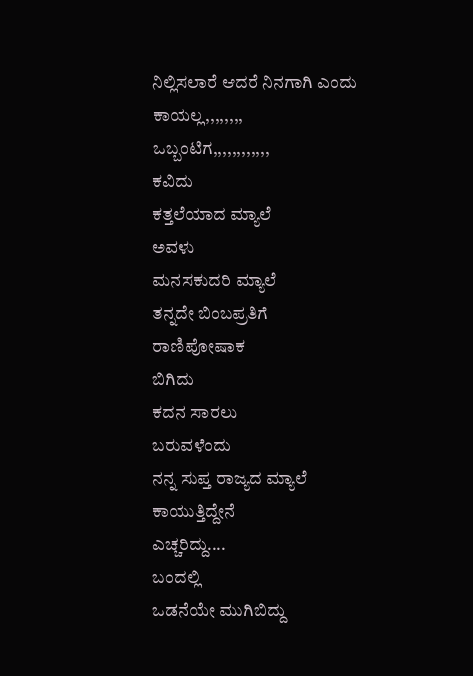ನಿಲ್ಲಿಸಲಾರೆ ಆದರೆ ನಿನಗಾಗಿ ಎಂದು ಕಾಯಲ್ಲ,,,,,,,,
ಒಬ್ಬಂಟಿಗ,,,,,,,,,,,,
ಕವಿದು
ಕತ್ತಲೆಯಾದ ಮ್ಯಾಲೆ
ಅವಳು
ಮನಸಕುದರಿ ಮ್ಯಾಲೆ
ತನ್ನದೇ ಬಿಂಬಪ್ರತಿಗೆ
ರಾಣಿಪೋಷಾಕ
ಬಿಗಿದು
ಕದನ ಸಾರಲು
ಬರುವಳೆಂದು
ನನ್ನ ಸುಪ್ತ ರಾಜ್ಯದ ಮ್ಯಾಲೆ
ಕಾಯುತ್ತಿದ್ದೇನೆ
ಎಚ್ಚರಿದ್ದು....
ಬಂದಲ್ಲಿ
ಒಡನೆಯೇ ಮುಗಿಬಿದ್ದು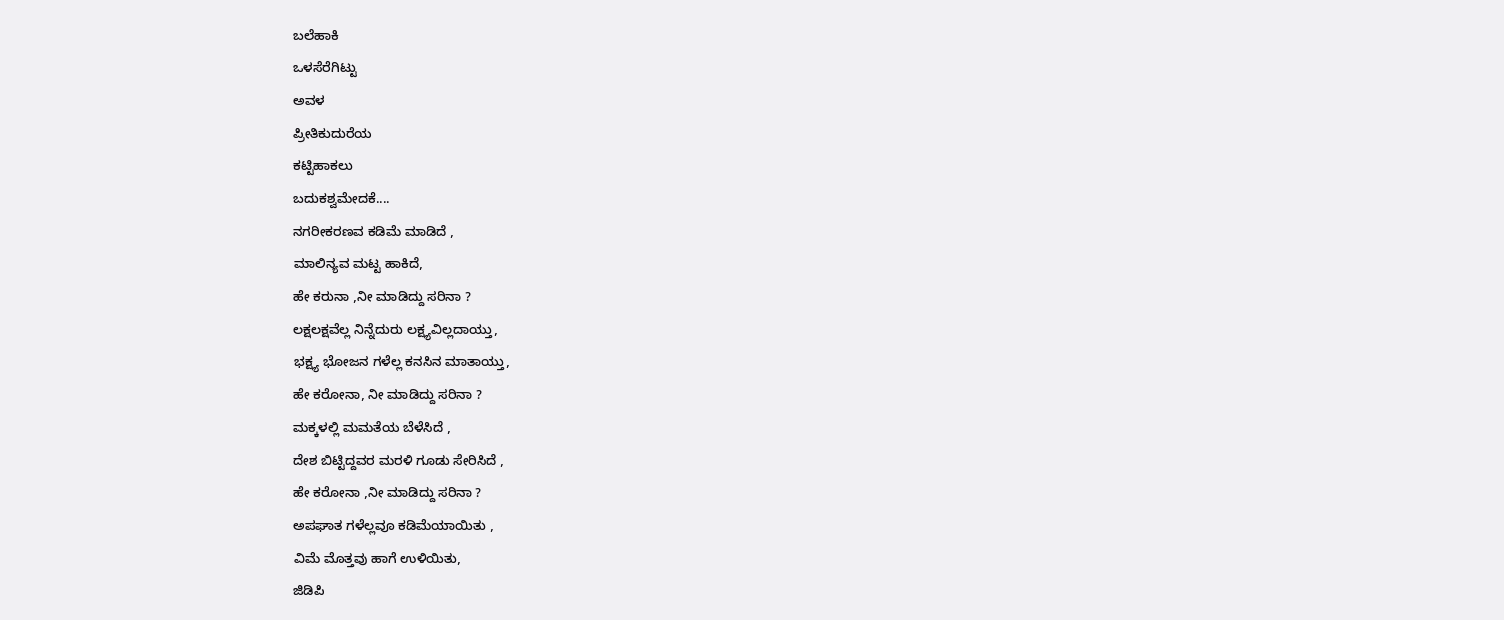ಬಲೆಹಾಕಿ
ಒಳಸೆರೆಗಿಟ್ಟು
ಅವಳ
ಪ್ರೀತಿಕುದುರೆಯ
ಕಟ್ಟಿಹಾಕಲು
ಬದುಕಶ್ವಮೇದಕೆ....
ನಗರೀಕರಣವ ಕಡಿಮೆ ಮಾಡಿದೆ ,
ಮಾಲಿನ್ಯವ ಮಟ್ಟ ಹಾಕಿದೆ,
ಹೇ ಕರುನಾ ,ನೀ ಮಾಡಿದ್ದು ಸರಿನಾ ?
ಲಕ್ಷಲಕ್ಷವೆಲ್ಲ ನಿನ್ನೆದುರು ಲಕ್ಷ್ಯವಿಲ್ಲದಾಯ್ತು,
ಭಕ್ಷ್ಯ ಭೋಜನ ಗಳೆಲ್ಲ ಕನಸಿನ ಮಾತಾಯ್ತು,
ಹೇ ಕರೋನಾ, ನೀ ಮಾಡಿದ್ದು ಸರಿನಾ ?
ಮಕ್ಕಳಲ್ಲಿ ಮಮತೆಯ ಬೆಳೆಸಿದೆ ,
ದೇಶ ಬಿಟ್ಟಿದ್ದವರ ಮರಳಿ ಗೂಡು ಸೇರಿಸಿದೆ ,
ಹೇ ಕರೋನಾ ,ನೀ ಮಾಡಿದ್ದು ಸರಿನಾ ?
ಅಪಘಾತ ಗಳೆಲ್ಲವೂ ಕಡಿಮೆಯಾಯಿತು ,
ವಿಮೆ ಮೊತ್ತವು ಹಾಗೆ ಉಳಿಯಿತು,
ಜಿಡಿಪಿ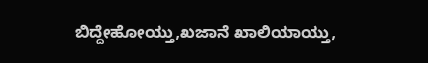ಬಿದ್ದೇಹೋಯ್ತು,ಖಜಾನೆ ಖಾಲಿಯಾಯ್ತು,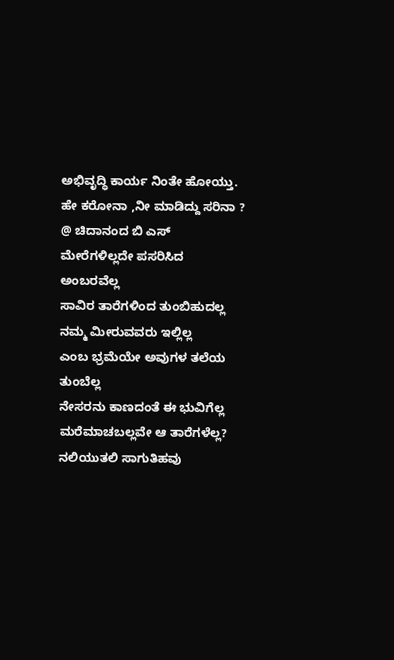ಅಭಿವೃದ್ಧಿ ಕಾರ್ಯ ನಿಂತೇ ಹೋಯ್ತು.
ಹೇ ಕರೋನಾ ,ನೀ ಮಾಡಿದ್ದು ಸರಿನಾ ?
@ ಚಿದಾನಂದ ಬಿ ಎಸ್
ಮೇರೆಗಳಿಲ್ಲದೇ ಪಸರಿಸಿದ ಅಂಬರವೆಲ್ಲ
ಸಾವಿರ ತಾರೆಗಳಿಂದ ತುಂಬಿಹುದಲ್ಲ
ನಮ್ಮ ಮೀರುವವರು ಇಲ್ಲಿಲ್ಲ
ಎಂಬ ಭ್ರಮೆಯೇ ಅವುಗಳ ತಲೆಯ ತುಂಬೆಲ್ಲ
ನೇಸರನು ಕಾಣದಂತೆ ಈ ಭುವಿಗೆಲ್ಲ
ಮರೆಮಾಚಬಲ್ಲವೇ ಆ ತಾರೆಗಳೆಲ್ಲ?
ನಲಿಯುತಲಿ ಸಾಗುತಿಹವು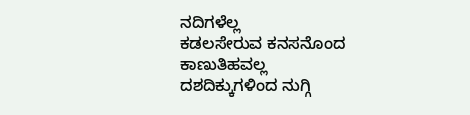ನದಿಗಳೆಲ್ಲ
ಕಡಲಸೇರುವ ಕನಸನೊಂದ ಕಾಣುತಿಹವಲ್ಲ
ದಶದಿಕ್ಕುಗಳಿಂದ ನುಗ್ಗಿ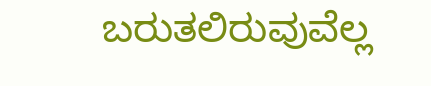ಬರುತಲಿರುವುವೆಲ್ಲ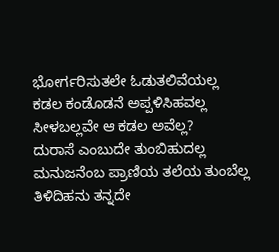ಭೋರ್ಗರಿಸುತಲೇ ಓಡುತಲಿವೆಯಲ್ಲ
ಕಡಲ ಕಂಡೊಡನೆ ಅಪ್ಪಳಿಸಿಹವಲ್ಲ
ಸೀಳಬಲ್ಲವೇ ಆ ಕಡಲ ಅವೆಲ್ಲ?
ದುರಾಸೆ ಎಂಬುದೇ ತುಂಬಿಹುದಲ್ಲ
ಮನುಜನೆಂಬ ಪ್ರಾಣಿಯ ತಲೆಯ ತುಂಬೆಲ್ಲ
ತಿಳಿದಿಹನು ತನ್ನದೇ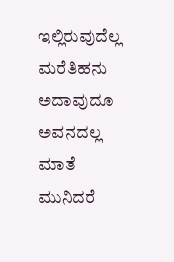ಇಲ್ಲಿರುವುದೆಲ್ಲ
ಮರೆತಿಹನು ಅದಾವುದೂ ಅವನದಲ್ಲ
ಮಾತೆ ಮುನಿದರೆ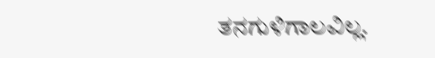ತನಗುಳಿಗಾಲವಿಲ್ಲ.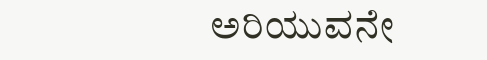ಅರಿಯುವನೇ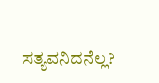ಸತ್ಯವನಿದನೆಲ್ಲ?